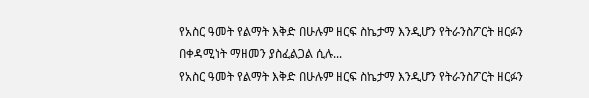የአስር ዓመት የልማት እቅድ በሁሉም ዘርፍ ስኬታማ እንዲሆን የትራንስፖርት ዘርፉን በቀዳሚነት ማዘመን ያስፈልጋል ሲሉ...
የአስር ዓመት የልማት እቅድ በሁሉም ዘርፍ ስኬታማ እንዲሆን የትራንስፖርት ዘርፉን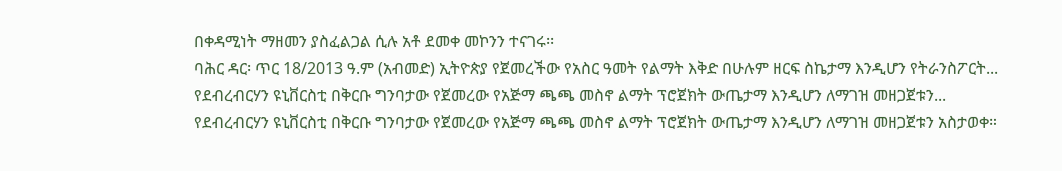በቀዳሚነት ማዘመን ያስፈልጋል ሲሉ አቶ ደመቀ መኮንን ተናገሩ፡፡
ባሕር ዳር፡ ጥር 18/2013 ዓ.ም (አብመድ) ኢትዮጵያ የጀመረችው የአስር ዓመት የልማት እቅድ በሁሉም ዘርፍ ስኬታማ እንዲሆን የትራንስፖርት...
የደብረብርሃን ዩኒቨርስቲ በቅርቡ ግንባታው የጀመረው የአጅማ ጫጫ መስኖ ልማት ፕሮጀክት ውጤታማ እንዲሆን ለማገዝ መዘጋጀቱን...
የደብረብርሃን ዩኒቨርስቲ በቅርቡ ግንባታው የጀመረው የአጅማ ጫጫ መስኖ ልማት ፕሮጀክት ውጤታማ እንዲሆን ለማገዝ መዘጋጀቱን አስታወቀ።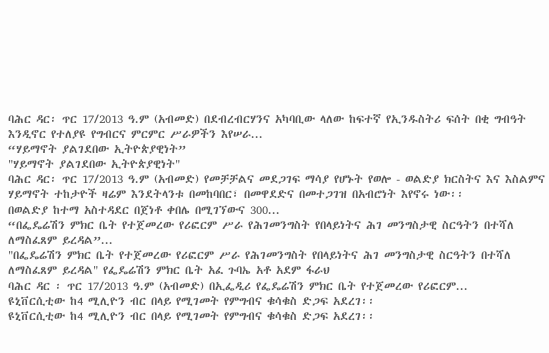ባሕር ዳር፡ ጥር 17/2013 ዓ.ም (አብመድ) በደብረብርሃንና አካባቢው ላለው ከፍተኛ የኢንዱስትሪ ፍሰት በቂ ግብዓት እንዲኖር የተለያዩ የግብርና ምርምር ሥራዎችን እየሠራ...
“ሃይማኖት ያልገደበው ኢትዮጵያዊነት”
"ሃይማኖት ያልገደበው ኢትዮጵያዊነት"
ባሕር ዳር፡ ጥር 17/2013 ዓ.ም (አብመድ) የመቻቻልና መደጋገፍ ማሳያ የሆኑት የወሎ - ወልድያ ክርስትና እና እስልምና ሃይማኖት ተከታዮች ዛሬም እንደትላንቱ በመከባበር፣ በመዋደድና በመተጋገዝ በአብሮነት እየኖሩ ነው፡፡
በወልድያ ከተማ አስተዳደር በጀነቶ ቀበሌ በሚገኘውና 300...
“በፌዴሬሽን ምክር ቤት የተጀመረው የሪፎርም ሥራ የሕገመንግስት የበላይነትና ሕገ መንግስታዊ ስርዓትን በተሻለ ለማስፈጸም ይረዳል”...
"በፌዴሬሽን ምክር ቤት የተጀመረው የሪፎርም ሥራ የሕገመንግስት የበላይነትና ሕገ መንግስታዊ ስርዓትን በተሻለ ለማስፈጸም ይረዳል" የፌዴሬሽን ምክር ቤት አፈ ጉባኤ አቶ አደም ፋራህ
ባሕር ዳር ፡ ጥር 17/2013 ዓ.ም (አብመድ) በኢፌዲሪ የፌዴሬሽን ምክር ቤት የተጀመረው የሪፎርም...
ዩኒቨርሲቲው ከ4 ሚሊዮን ብር በላይ የሚገመት የምግብና ቁሳቁስ ድጋፍ አደረገ፡፡
ዩኒቨርሲቲው ከ4 ሚሊዮን ብር በላይ የሚገመት የምግብና ቁሳቁስ ድጋፍ አደረገ፡፡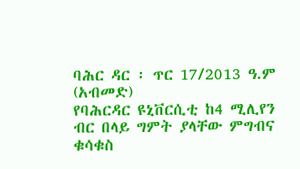ባሕር ዳር ፡ ጥር 17/2013 ዓ.ም (አብመድ)
የባሕርዳር ዩኒቨርሲቲ ከ4 ሚሊየን ብር በላይ ግምት ያላቸው ምግብና ቁሳቁስ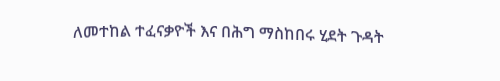ለመተከል ተፈናቃዮች እና በሕግ ማስከበሩ ሂደት ጉዳት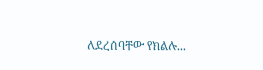ለደረሰባቸው የክልሉ...